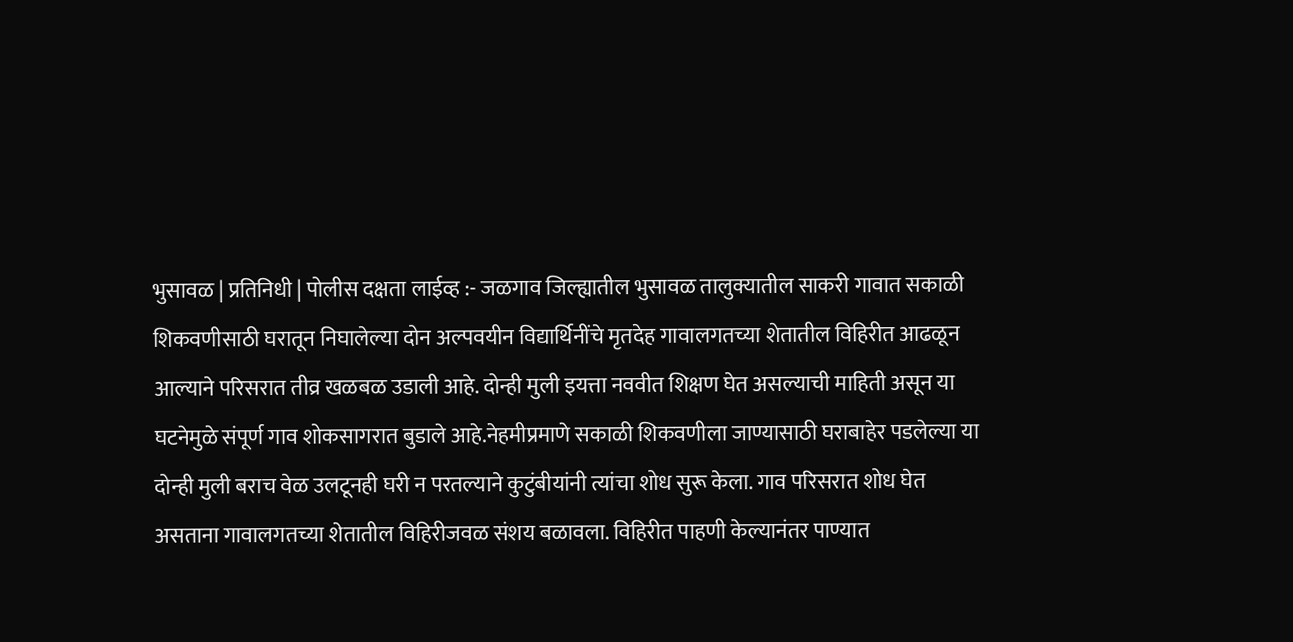भुसावळ | प्रतिनिधी | पोलीस दक्षता लाईव्ह :- जळगाव जिल्ह्यातील भुसावळ तालुक्यातील साकरी गावात सकाळी शिकवणीसाठी घरातून निघालेल्या दोन अल्पवयीन विद्यार्थिनींचे मृतदेह गावालगतच्या शेतातील विहिरीत आढळून आल्याने परिसरात तीव्र खळबळ उडाली आहे. दोन्ही मुली इयत्ता नववीत शिक्षण घेत असल्याची माहिती असून या घटनेमुळे संपूर्ण गाव शोकसागरात बुडाले आहे.नेहमीप्रमाणे सकाळी शिकवणीला जाण्यासाठी घराबाहेर पडलेल्या या दोन्ही मुली बराच वेळ उलटूनही घरी न परतल्याने कुटुंबीयांनी त्यांचा शोध सुरू केला. गाव परिसरात शोध घेत असताना गावालगतच्या शेतातील विहिरीजवळ संशय बळावला. विहिरीत पाहणी केल्यानंतर पाण्यात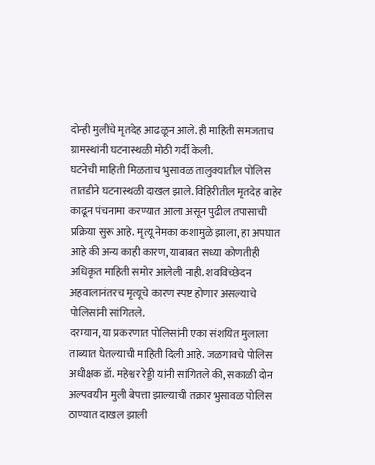दोन्ही मुलींचे मृतदेह आढळून आले. ही माहिती समजताच ग्रामस्थांनी घटनास्थळी मोठी गर्दी केली.
घटनेची माहिती मिळताच भुसावळ तालुक्यातील पोलिस तातडीने घटनास्थळी दाखल झाले. विहिरीतील मृतदेह बाहेर काढून पंचनामा करण्यात आला असून पुढील तपासाची प्रक्रिया सुरू आहे. मृत्यू नेमका कशामुळे झाला, हा अपघात आहे की अन्य काही कारण, याबाबत सध्या कोणतीही अधिकृत माहिती समोर आलेली नाही. शवविच्छेदन अहवालानंतरच मृत्यूचे कारण स्पष्ट होणार असल्याचे पोलिसांनी सांगितले.
दरम्यान, या प्रकरणात पोलिसांनी एका संशयित मुलाला ताब्यात घेतल्याची माहिती दिली आहे. जळगावचे पोलिस अधीक्षक डॉ. महेश्वर रेड्डी यांनी सांगितले की, सकाळी दोन अल्पवयीन मुली बेपत्ता झाल्याची तक्रार भुसावळ पोलिस ठाण्यात दाखल झाली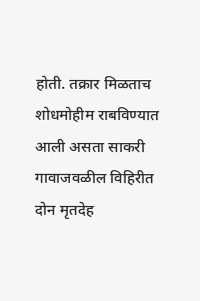होती. तक्रार मिळताच शोधमोहीम राबविण्यात आली असता साकरी गावाजवळील विहिरीत दोन मृतदेह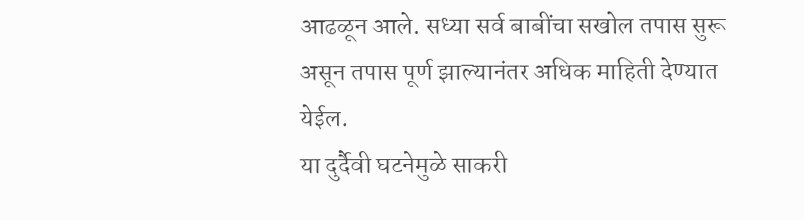आढळून आले. सध्या सर्व बाबींचा सखोल तपास सुरू असून तपास पूर्ण झाल्यानंतर अधिक माहिती देण्यात येईल.
या दुर्दैवी घटनेमुळे साकरी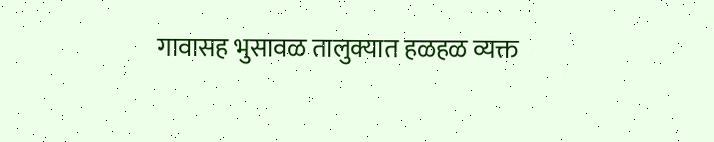गावासह भुसावळ तालुक्यात हळहळ व्यक्त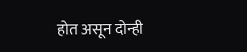होत असून दोन्ही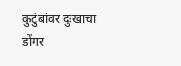कुटुंबांवर दुःखाचा डोंगर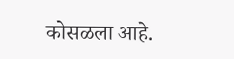कोसळला आहे.